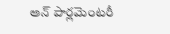అన్ పార్లమెంటరీ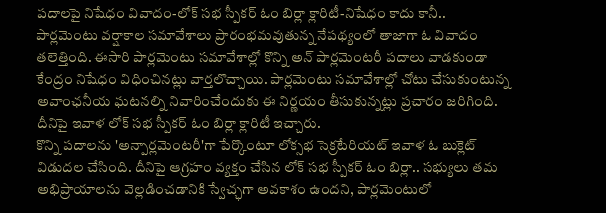పదాలపై నిషేధం వివాదం-లోక్ సభ స్పీకర్ ఓం బిర్లా క్లారిటీ-నిషేధం కాదు కానీ..
పార్లమెంటు వర్షాకాల సమావేశాలు ప్రారంభమవుతున్న నేపథ్యంలో తాజాగా ఓ వివాదం తలెత్తింది. ఈసారి పార్లమెంటు సమావేశాల్లో కొన్ని అన్ పార్లమెంటరీ పదాలు వాడకుండా కేంద్రం నిషేధం విధించినట్లు వార్తలొచ్చాయి. పార్లమెంటు సమావేశాల్లో చోటు చేసుకుంటున్న అవాంఛనీయ ఘటనల్ని నివారించేందుకు ఈ నిర్ణయం తీసుకున్నట్లు ప్రచారం జరిగింది. దీనిపై ఇవాళ లోక్ సభ స్పీకర్ ఓం బిర్లా క్లారిటీ ఇచ్చారు.
కొన్ని పదాలను 'అన్పార్లమెంటరీ'గా పేర్కొంటూ లోక్సభ సెక్రటేరియట్ ఇవాళ ఓ బుక్లెట్ విడుదల చేసింది. దీనిపై ఆగ్రహం వ్యక్తం చేసిన లోక్ సభ స్పీకర్ ఓం బిర్లా.. సభ్యులు తమ అభిప్రాయాలను వెల్లడించడానికి స్వేచ్ఛగా అవకాశం ఉందని, పార్లమెంటులో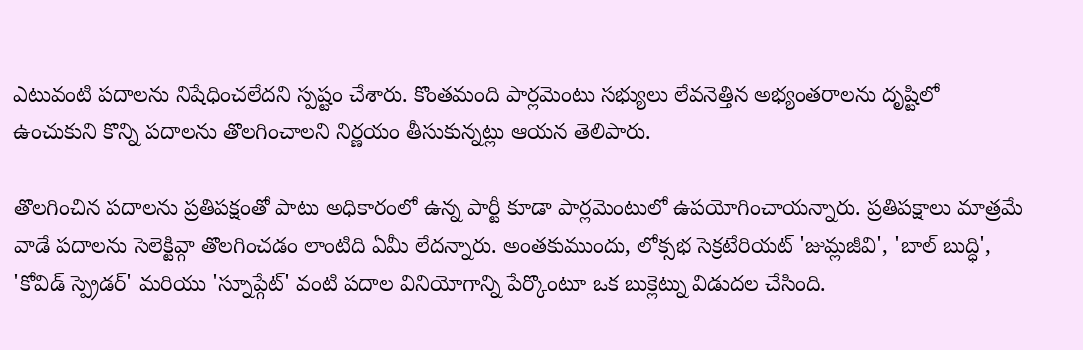ఎటువంటి పదాలను నిషేధించలేదని స్పష్టం చేశారు. కొంతమంది పార్లమెంటు సభ్యులు లేవనెత్తిన అభ్యంతరాలను దృష్టిలో ఉంచుకుని కొన్ని పదాలను తొలగించాలని నిర్ణయం తీసుకున్నట్లు ఆయన తెలిపారు.

తొలగించిన పదాలను ప్రతిపక్షంతో పాటు అధికారంలో ఉన్న పార్టీ కూడా పార్లమెంటులో ఉపయోగించాయన్నారు. ప్రతిపక్షాలు మాత్రమే వాడే పదాలను సెలెక్టివ్గా తొలగించడం లాంటిది ఏమీ లేదన్నారు. అంతకుముందు, లోక్సభ సెక్రటేరియట్ 'జుమ్లజీవి', 'బాల్ బుద్ధి', 'కోవిడ్ స్ప్రెడర్' మరియు 'స్నూప్గేట్' వంటి పదాల వినియోగాన్ని పేర్కొంటూ ఒక బుక్లెట్ను విడుదల చేసింది.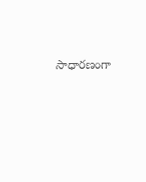సాధారణంగా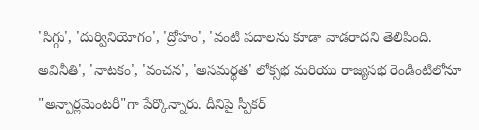'సిగ్గు', 'దుర్వినియోగం', 'ద్రోహం', 'వంటి పదాలను కూడా వాడరాదని తెలిపింది. అవినీతి', 'నాటకం', 'వంచన', 'అసమర్థత' లోక్సభ మరియు రాజ్యసభ రెండింటిలోనూ "అన్పార్లమెంటరీ"గా పేర్కొన్నారు. దీనిపై స్పీకర్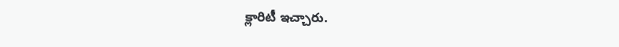క్లారిటీ ఇచ్చారు.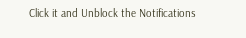Click it and Unblock the Notifications